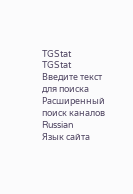TGStat
TGStat
Введите текст для поиска
Расширенный поиск каналов
Russian
Язык сайта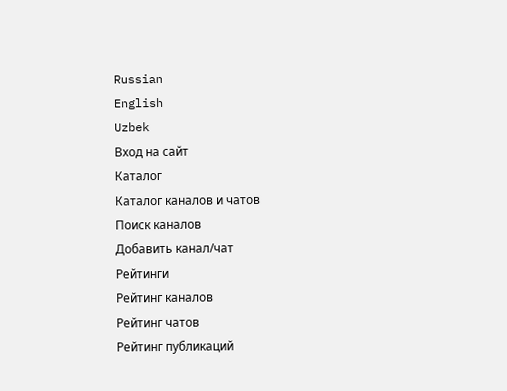Russian
English
Uzbek
Вход на сайт
Каталог
Каталог каналов и чатов
Поиск каналов
Добавить канал/чат
Рейтинги
Рейтинг каналов
Рейтинг чатов
Рейтинг публикаций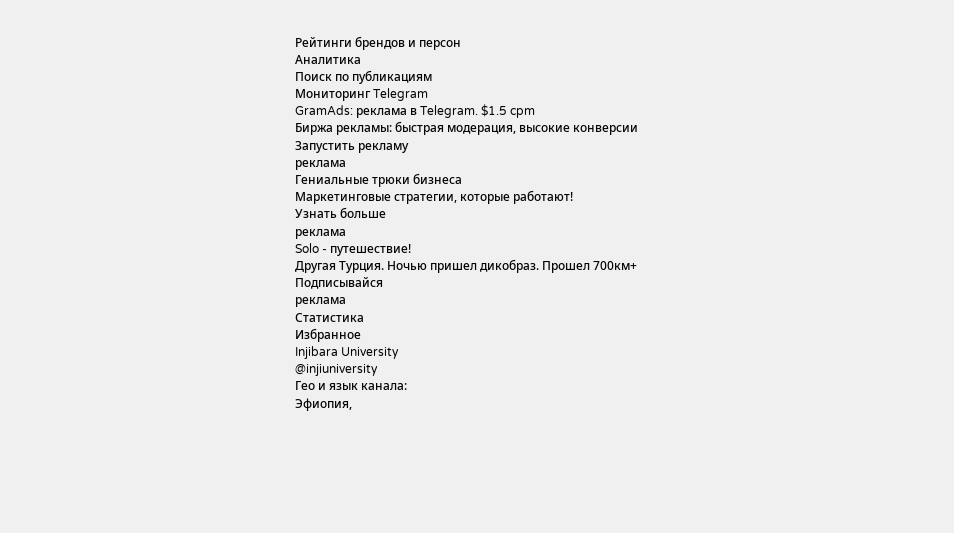Рейтинги брендов и персон
Аналитика
Поиск по публикациям
Мониторинг Telegram
GramAds: реклама в Telegram. $1.5 cpm
Биржа рекламы: быстрая модерация, высокие конверсии
Запустить рекламу
реклама
Гениальные трюки бизнеса
Маркетинговые стратегии, которые работают!
Узнать больше
реклама
Solo - путешествие!
Другая Турция. Ночью пришел дикобраз. Прошел 700км+
Подписывайся
реклама
Статистика
Избранное
Injibara University
@injiuniversity
Гео и язык канала:
Эфиопия,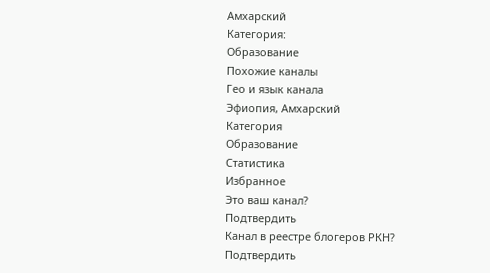Амхарский
Категория:
Образование
Похожие каналы
Гео и язык канала
Эфиопия, Амхарский
Категория
Образование
Статистика
Избранное
Это ваш канал?
Подтвердить
Канал в реестре блогеров РКН?
Подтвердить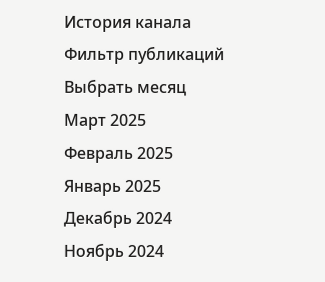История канала
Фильтр публикаций
Выбрать месяц
Март 2025
Февраль 2025
Январь 2025
Декабрь 2024
Ноябрь 2024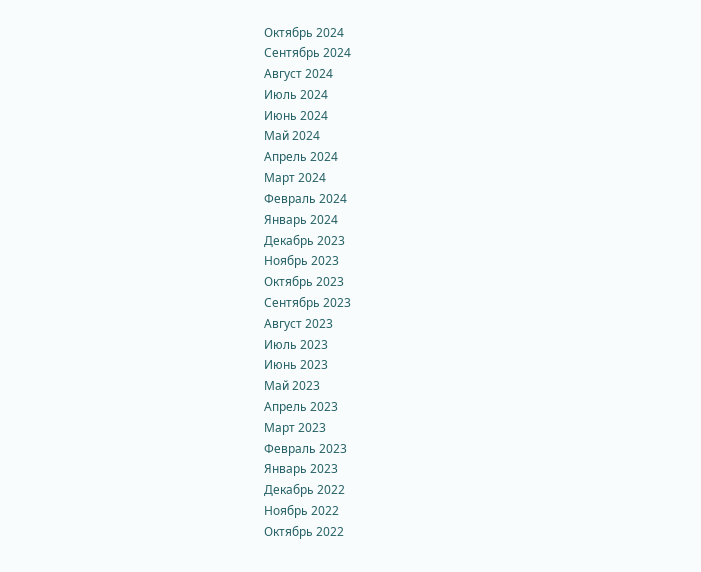Октябрь 2024
Сентябрь 2024
Август 2024
Июль 2024
Июнь 2024
Май 2024
Апрель 2024
Март 2024
Февраль 2024
Январь 2024
Декабрь 2023
Ноябрь 2023
Октябрь 2023
Сентябрь 2023
Август 2023
Июль 2023
Июнь 2023
Май 2023
Апрель 2023
Март 2023
Февраль 2023
Январь 2023
Декабрь 2022
Ноябрь 2022
Октябрь 2022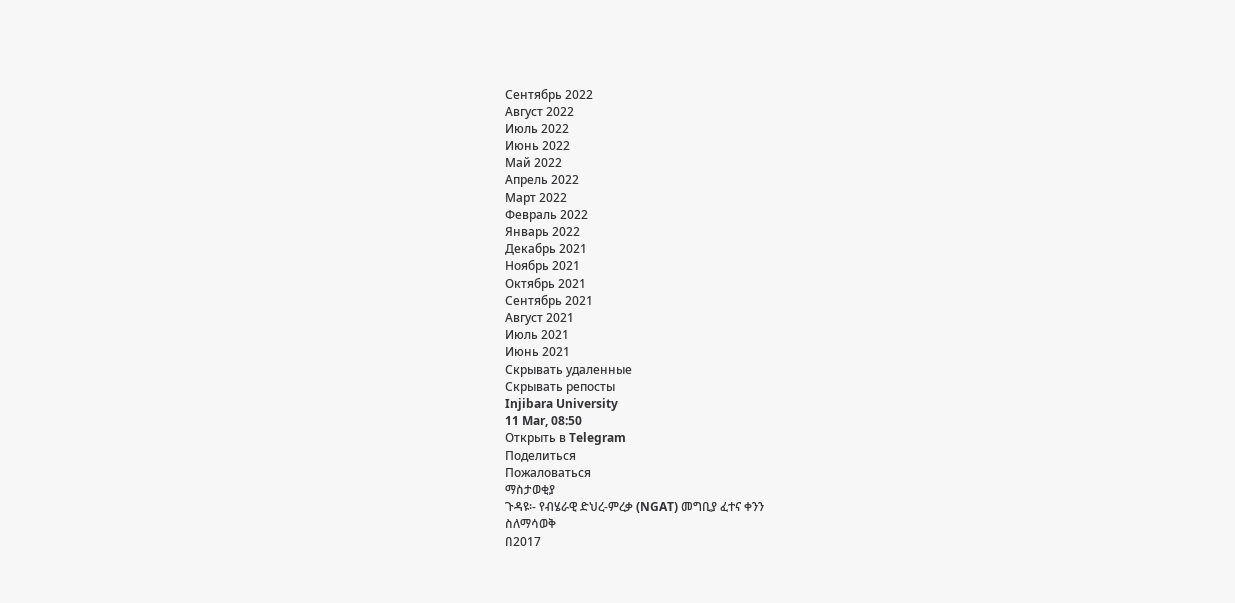Сентябрь 2022
Август 2022
Июль 2022
Июнь 2022
Май 2022
Апрель 2022
Март 2022
Февраль 2022
Январь 2022
Декабрь 2021
Ноябрь 2021
Октябрь 2021
Сентябрь 2021
Август 2021
Июль 2021
Июнь 2021
Скрывать удаленные
Скрывать репосты
Injibara University
11 Mar, 08:50
Открыть в Telegram
Поделиться
Пожаловаться
ማስታወቂያ
ጉዳዩ፡- የብሄራዊ ድህረ-ምረቃ (NGAT) መግቢያ ፈተና ቀንን
ስለማሳወቅ
በ2017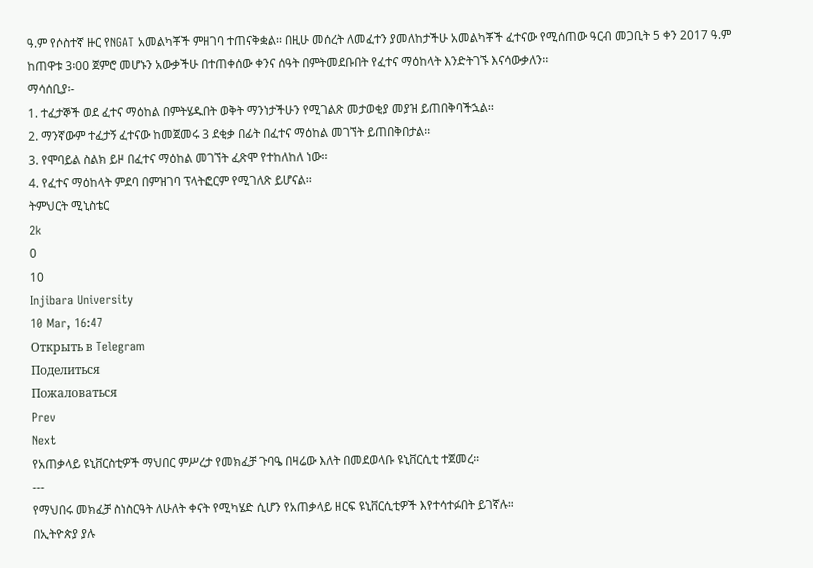ዓ.ም የሶስተኛ ዙር የNGAT አመልካቾች ምዘገባ ተጠናቅቋል፡፡ በዚሁ መሰረት ለመፈተን ያመለከታችሁ አመልካቾች ፈተናው የሚሰጠው ዓርብ መጋቢት 5 ቀን 2017 ዓ.ም ከጠዋቱ 3፡00 ጀምሮ መሆኑን አውቃችሁ በተጠቀሰው ቀንና ሰዓት በምትመደቡበት የፈተና ማዕከላት እንድትገኙ እናሳውቃለን፡፡
ማሳሰቢያ፡-
1. ተፈታኞች ወደ ፈተና ማዕከል በምትሄዱበት ወቅት ማንነታችሁን የሚገልጽ መታወቂያ መያዝ ይጠበቅባችኋል፡፡
2. ማንኛውም ተፈታኝ ፈተናው ከመጀመሩ 3 ደቂቃ በፊት በፈተና ማዕከል መገኘት ይጠበቅበታል፡፡
3. የሞባይል ስልክ ይዞ በፈተና ማዕከል መገኘት ፈጽሞ የተከለከለ ነው፡፡
4. የፈተና ማዕከላት ምደባ በምዝገባ ፕላትፎርም የሚገለጽ ይሆናል፡፡
ትምህርት ሚኒስቴር
2k
0
10
Injibara University
10 Mar, 16:47
Открыть в Telegram
Поделиться
Пожаловаться
Prev
Next
የአጠቃላይ ዩኒቨርስቲዎች ማህበር ምሥረታ የመክፈቻ ጉባዔ በዛሬው እለት በመደወላቡ ዩኒቨርሲቲ ተጀመረ።
---
የማህበሩ መክፈቻ ስነስርዓት ለሁለት ቀናት የሚካሄድ ሲሆን የአጠቃላይ ዘርፍ ዩኒቨርሲቲዎች እየተሳተፉበት ይገኛሉ።
በኢትዮጵያ ያሉ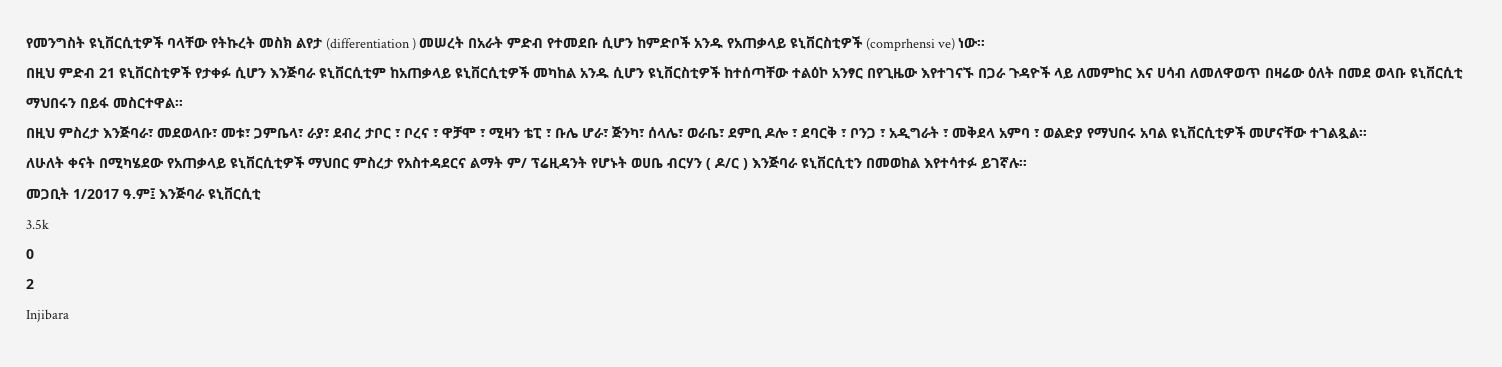የመንግስት ዩኒቨርሲቲዎች ባላቸው የትኩረት መስክ ልየታ (differentiation ) መሠረት በአራት ምድብ የተመደቡ ሲሆን ከምድቦች አንዱ የአጠቃላይ ዩኒቨርስቲዎች (comprhensi ve) ነው።
በዚህ ምድብ 21 ዩኒቨርስቲዎች የታቀፉ ሲሆን እንጅባራ ዩኒቨርሲቲም ከአጠቃላይ ዩኒቨርሲቲዎች መካከል አንዱ ሲሆን ዩኒቨርስቲዎች ከተሰጣቸው ተልዕኮ አንፃር በየጊዜው እየተገናኙ በጋራ ጉዳዮች ላይ ለመምከር እና ሀሳብ ለመለዋወጥ በዛሬው ዕለት በመደ ወላቡ ዩኒቨርሲቲ ማህበሩን በይፋ መስርተዋል።
በዚህ ምስረታ እንጅባራ፣ መደወላቡ፣ መቱ፣ ጋምቤላ፣ ራያ፣ ደብረ ታቦር ፣ ቦረና ፣ ዋቻሞ ፣ ሚዛን ቴፒ ፣ ቡሌ ሆራ፣ ጅንካ፣ ሰላሌ፣ ወራቤ፣ ደምቢ ዶሎ ፣ ደባርቅ ፣ ቦንጋ ፣ አዲግራት ፣ መቅደላ አምባ ፣ ወልድያ የማህበሩ አባል ዩኒቨርሲቲዎች መሆናቸው ተገልጿል።
ለሁለት ቀናት በሚካሄደው የአጠቃላይ ዩኒቨርሲቲዎች ማህበር ምስረታ የአስተዳደርና ልማት ም/ ፕሬዚዳንት የሆኑት ወሀቤ ብርሃን ( ዶ/ር ) እንጅባራ ዩኒቨርሲቲን በመወከል እየተሳተፉ ይገኛሉ።
መጋቢት 1/2017 ዓ.ም፤ እንጅባራ ዩኒቨርሲቲ
3.5k
0
2
Injibara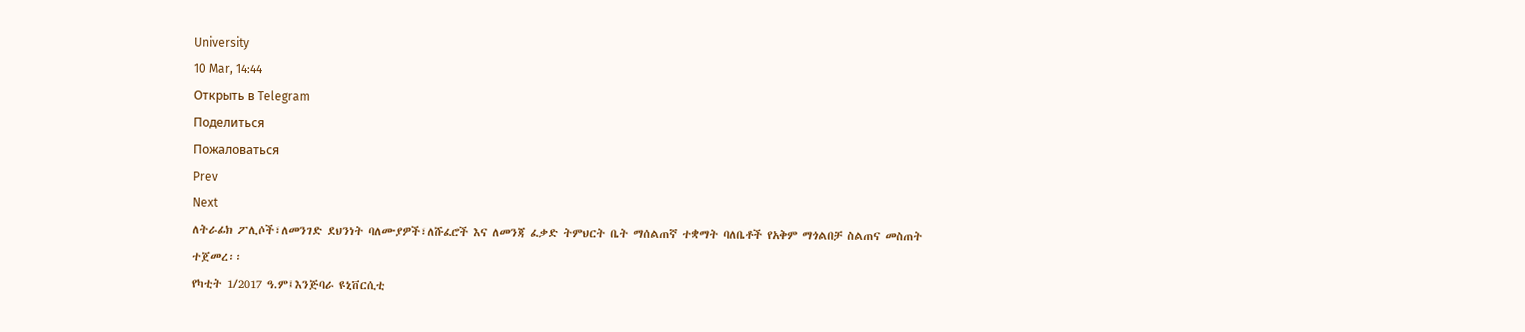University
10 Mar, 14:44
Открыть в Telegram
Поделиться
Пожаловаться
Prev
Next
ለትራፊክ ፖሊሶች፣ለመንገድ ደህንነት ባለሙያዎች፣ለሹፈሮች እና ለመንጃ ፈቃድ ትምህርት ቤት ማሰልጠኛ ተቋማት ባለቤቶች የአቅም ማጎልበቻ ስልጠና መስጠት ተጀመረ፡፡
የካቲት 1/2017 ዓ.ም፤እንጅባራ ዩኒቨርሲቲ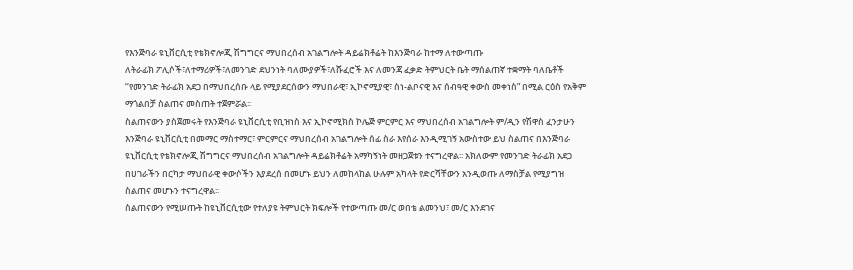የእንጅባራ ዩኒቨርሲቲ የቴክኖሎጂ ሽግግርና ማህበረሰብ አገልግሎት ዳይሬክቶሬት ከእንጅባራ ከተማ ለተውጣጡ
ለትራፊክ ፖሊሶች፣ለተማሪዎች፣ለመንገድ ደህንነት ባለሙያዎች፣ለሹፈሮች እና ለመንጃ ፈቃድ ትምህርት ቤት ማሰልጠኛ ተቋማት ባለቤቶች ‘‘የመንገድ ትራፊክ አደጋ በማህበረሰቡ ላይ የሚያደርሰውን ማህበራዊ፣ ኢኮኖሚያዊ፣ ስነ-ልቦናዊ እና ሰብዓዊ ቀውስ መቀነስ” በሚል ርዕስ የአቅም ማጎልበቻ ስልጠና መስጠት ተጀምሯል፡፡
ስልጠናውን ያስጀመሩት የእንጅባራ ዩኒቨርሲቲ የቢዝነስ እና ኢኮኖሚክስ ኮሌጅ ምርምር እና ማህበረሰብ አገልግሎት ም/ዲን የሽዋስ ፈንታሁን እንጅባራ ዩኒቨርሲቲ በመማር ማስተማር፣ ምርምርና ማህበረሰብ አገልግሎት ሰፊ ስራ እየሰራ እንዲሚገኝ አውስተው ይህ ስልጠና በእንጅባራ ዩኒቨርሲቲ የቴክኖሎጂ ሽግግርና ማህበረሰብ አገልግሎት ዳይሬክቶሬት አማካኝነት መዘጋጀቱን ተናግረዋል፡፡ አክለውም የመንገድ ትራፊክ አደጋ በሀገራችን በርካታ ማህበራዊ ቀውሶችን እያደረሰ በመሆኑ ይህን ለመከላከል ሁሉም አካላት የድርሻቸውን አንዲወጡ ለማስቻል የሚያግዝ ስልጠና መሆኑን ተናግረዋል፡፡
ስልጠናውን የሚሠጡት ከዩኒቨርሲቲው የተለያዩ ትምህርት ክፍሎች የተውጣጡ መ/ር ወበቴ ልመንህ፣ መ/ር እንደገና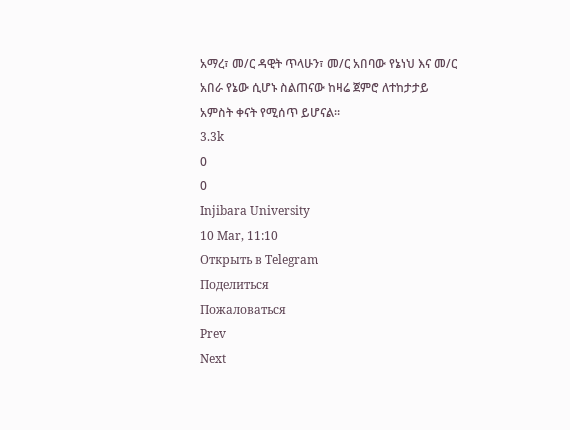አማረ፣ መ/ር ዳዊት ጥላሁን፣ መ/ር አበባው የኔነህ እና መ/ር አበራ የኔው ሲሆኑ ስልጠናው ከዛሬ ጀምሮ ለተከታታይ አምስት ቀናት የሚሰጥ ይሆናል።
3.3k
0
0
Injibara University
10 Mar, 11:10
Открыть в Telegram
Поделиться
Пожаловаться
Prev
Next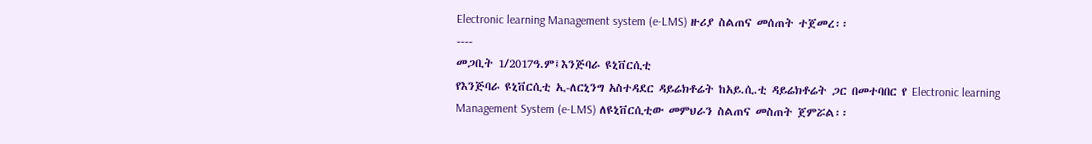Electronic learning Management system (e-LMS) ዙሪያ ስልጠና መሰጠት ተጀመረ፡፡
----
መጋቢት 1/2017ዓ.ም፤እንጅባራ ዩኒቨርሲቲ
የእንጅባራ ዩኒቨርሲቲ ኢ-ለርኒንግ አስተዳደር ዳይሬክቶሬት ከአይ.ሲ.ቲ ዳይሬክቶሬት ጋር በመተባበር የ Electronic learning Management System (e-LMS) ለዩኒቨርሲቲው መምህራን ስልጠና መስጠት ጀምሯል፡፡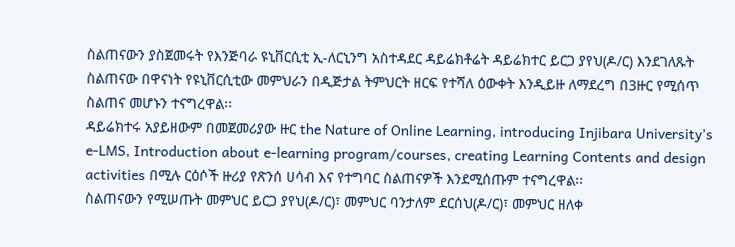ስልጠናውን ያስጀመሩት የእንጅባራ ዩኒቨርሲቲ ኢ-ለርኒንግ አስተዳደር ዳይሬክቶሬት ዳይሬክተር ይርጋ ያየህ(ዶ/ር) እንደገለጹት ስልጠናው በዋናነት የዩኒቨርሲቲው መምህራን በዲጅታል ትምህርት ዘርፍ የተሻለ ዕውቀት እንዲይዙ ለማደረግ በ3ዙር የሚሰጥ ስልጠና መሆኑን ተናግረዋል፡፡
ዳይሬክተሩ አያይዘውም በመጀመሪያው ዙር the Nature of Online Learning, introducing Injibara University’s e-LMS, Introduction about e-learning program/courses, creating Learning Contents and design activities በሚሉ ርዕሶች ዙሪያ የጽንሰ ሀሳብ እና የተግባር ስልጠናዎች እንደሚሰጡም ተናግረዋል፡፡
ስልጠናውን የሚሠጡት መምህር ይርጋ ያየህ(ዶ/ር)፣ መምህር ባንታለም ደርሰህ(ዶ/ር)፣ መምህር ዘለቀ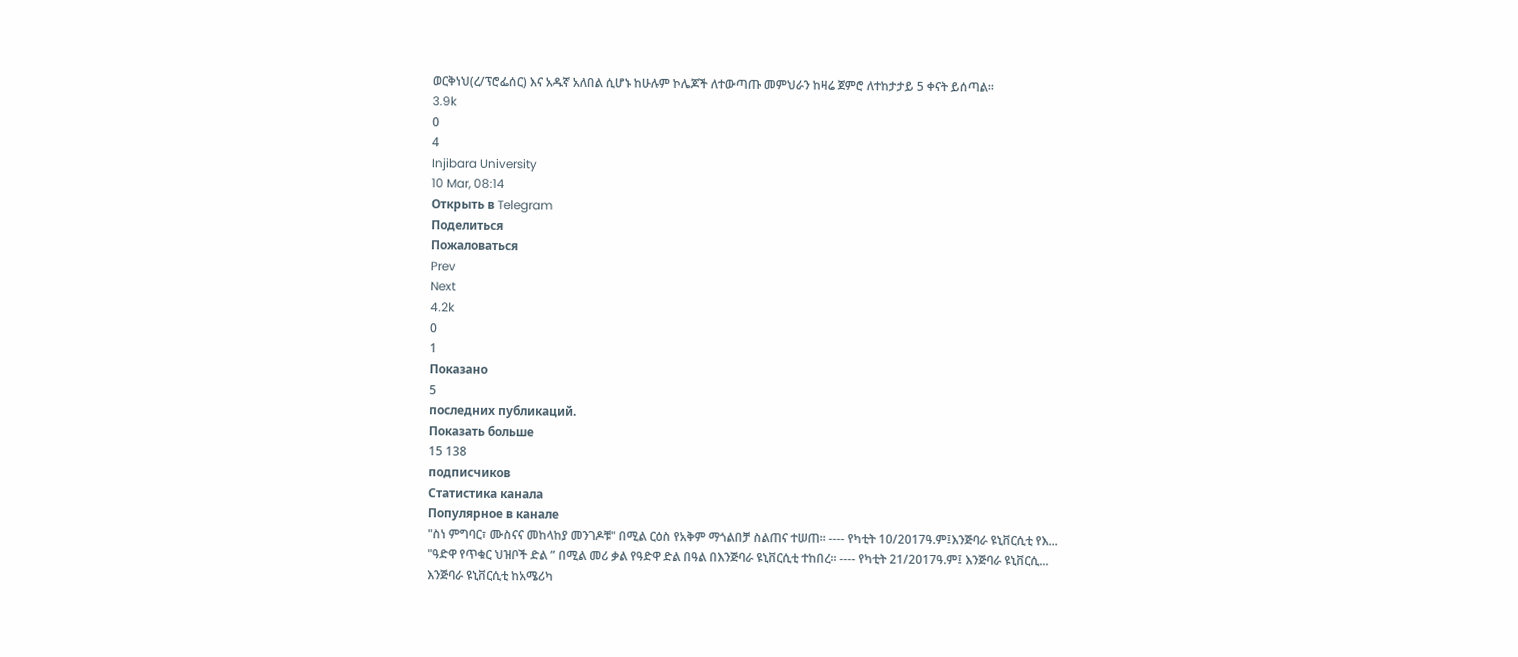ወርቅነህ(ረ/ፕሮፌሰር) እና አዱኛ አለበል ሲሆኑ ከሁሉም ኮሌጆች ለተውጣጡ መምህራን ከዛሬ ጀምሮ ለተከታታይ 5 ቀናት ይሰጣል፡፡
3.9k
0
4
Injibara University
10 Mar, 08:14
Открыть в Telegram
Поделиться
Пожаловаться
Prev
Next
4.2k
0
1
Показано
5
последних публикаций.
Показать больше
15 138
подписчиков
Статистика канала
Популярное в канале
"ስነ ምግባር፣ ሙስናና መከላከያ መንገዶቹ" በሚል ርዕስ የአቅም ማጎልበቻ ስልጠና ተሠጠ፡፡ ---- የካቲት 10/2017ዓ.ም፤እንጅባራ ዩኒቨርሲቲ የእ...
"ዓድዋ የጥቁር ህዝቦች ድል ” በሚል መሪ ቃል የዓድዋ ድል በዓል በእንጅባራ ዩኒቨርሲቲ ተከበረ፡፡ ---- የካቲት 21/2017ዓ.ም፤ እንጅባራ ዩኒቨርሲ...
እንጅባራ ዩኒቨርሲቲ ከአሜሪካ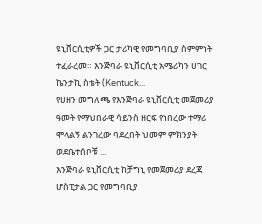ዩኒቨርሲቲዎች ጋር ታሪካዊ የመግባቢያ ስምምነት ተፈራረመ። እንጅባራ ዩኒቨርሲቲ አሜሪካን ሀገር ኬንታኪ ስቴት (Kentuck...
የሀዘን መግለጫ የእንጅባራ ዩኒቨርሲቲ መጀመሪያ ዓመት የማህበራዊ ሳይንስ ዘርፍ የነበረው ተማሪ ሞላልኝ ልንገረው ባደረበት ህመም ምክንያት ወደቤተሰቦቹ ...
እንጅባራ ዩኒቨርሲቲ ከቻግኒ የመጀመሪያ ደረጃ ሆስፒታል ጋር የመግባቢያ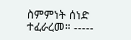ስምምነት ሰነድ ተፈራረመ። -----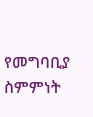የመግባቢያ ስምምነት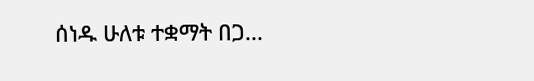ሰነዱ ሁለቱ ተቋማት በጋ...